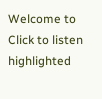Welcome to   Click to listen highlighted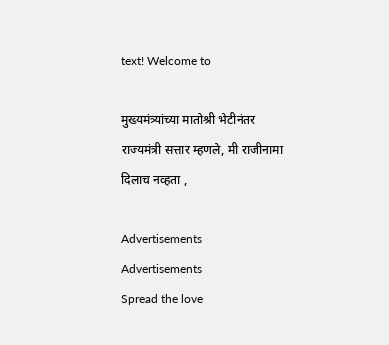text! Welcome to

मुख्यमंत्र्यांच्या मातोश्री भेटीनंतर राज्यमंत्री सत्तार म्हणले, मी राजीनामा दिलाच नव्हता ,

Advertisements
Advertisements
Spread the love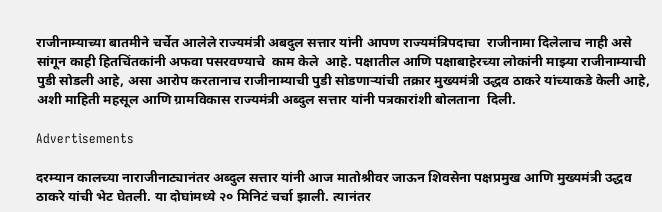राजीनाम्याच्या बातमीने चर्चेत आलेले राज्यमंत्री अबदुल सत्तार यांनी आपण राज्यमंत्रिपदाचा  राजीनामा दिलेलाच नाही असे सांगून काही हितचिंतकांनी अफवा पसरवण्याचे  काम केले  आहे. पक्षातील आणि पक्षाबाहेरच्या लोकांनी माझ्या राजीनाम्याची पुडी सोडली आहे, असा आरोप करतानाच राजीनाम्याची पुडी सोडणाऱ्यांची तक्रार मुख्यमंत्री उद्धव ठाकरे यांच्याकडे केली आहे, अशी माहिती महसूल आणि ग्रामविकास राज्यमंत्री अब्दुल सत्तार यांनी पत्रकारांशी बोलताना  दिली.

Advertisements

दरम्यान कालच्या नाराजीनाट्यानंतर अब्दुल सत्तार यांनी आज मातोश्रीवर जाऊन शिवसेना पक्षप्रमुख आणि मुख्यमंत्री उद्धव ठाकरे यांची भेट घेतली. या दोघांमध्ये २० मिनिटं चर्चा झाली. त्यानंतर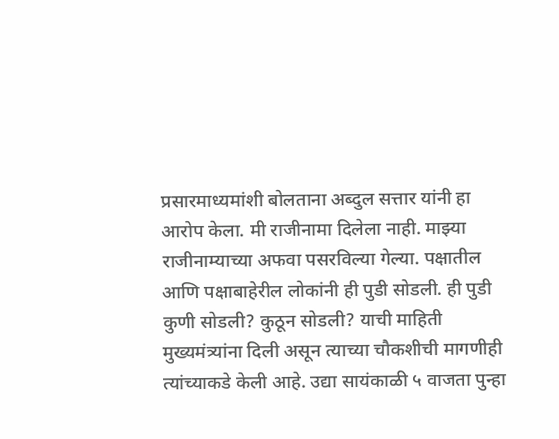प्रसारमाध्यमांशी बोलताना अब्दुल सत्तार यांनी हा आरोप केला. मी राजीनामा दिलेला नाही. माझ्या राजीनाम्याच्या अफवा पसरविल्या गेल्या. पक्षातील आणि पक्षाबाहेरील लोकांनी ही पुडी सोडली. ही पुडी कुणी सोडली? कुठून सोडली? याची माहिती मुख्यमंत्र्यांना दिली असून त्याच्या चौकशीची मागणीही त्यांच्याकडे केली आहे. उद्या सायंकाळी ५ वाजता पुन्हा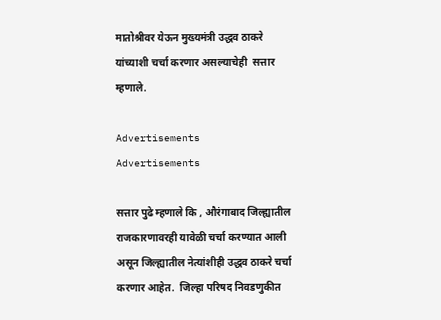मातोश्रीवर येऊन मुख्यमंत्री उद्धव ठाकरे यांच्याशी चर्चा करणार असल्याचेही  सत्तार म्हणाले.

Advertisements
Advertisements

सत्तार पुढे म्हणाले कि , औरंगाबाद जिल्ह्यातील राजकारणावरही यावेळी चर्चा करण्यात आली असून जिल्ह्यातील नेत्यांशीही उद्धव ठाकरे चर्चा करणार आहेत.  जिल्हा परिषद निवडणुकीत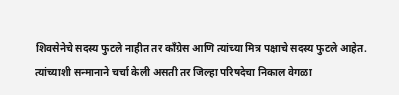शिवसेनेचे सदस्य फुटले नाहीत तर काँग्रेस आणि त्यांच्या मित्र पक्षाचे सदस्य फुटले आहेत. त्यांच्याशी सन्मानाने चर्चा केली असती तर जिल्हा परिषदेचा निकाल वेगळा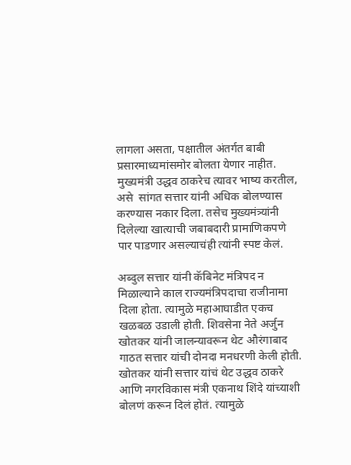लागला असता, पक्षातील अंतर्गत बाबी प्रसारमाध्यमांसमोर बोलता येणार नाहीत. मुख्यमंत्री उद्धव ठाकरेच त्यावर भाष्य करतील, असे  सांगत सत्तार यांनी अधिक बोलण्यास करण्यास नकार दिला. तसेच मुख्यमंत्र्यांनी दिलेल्या खात्याची जबाबदारी प्रामाणिकपणे पार पाडणार असल्याचंही त्यांनी स्पष्ट केलं.

अब्दुल सत्तार यांनी कॅबिनेट मंत्रिपद न मिळाल्याने काल राज्यमंत्रिपदाचा राजीनामा दिला होता. त्यामुळे महाआघाडीत एकच खळबळ उडाली होती. शिवसेना नेते अर्जुन खोतकर यांनी जालन्यावरून थेट औरंगाबाद गाठत सत्तार यांची दोनदा मनधरणी केली होती. खोतकर यांनी सत्तार यांचं थेट उद्धव ठाकरे आणि नगरविकास मंत्री एकनाथ शिंदे यांच्याशी बोलणं करून दिलं होतं. त्यामुळे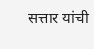सत्तार यांची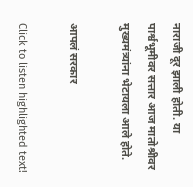नाराजी दूर झाली होती. या पार्श्वभूमीवर सत्तार आज मातोश्रीवर मुख्यमंत्र्यांना भेटायला आले होते.

आपलं सरकार

Click to listen highlighted text!